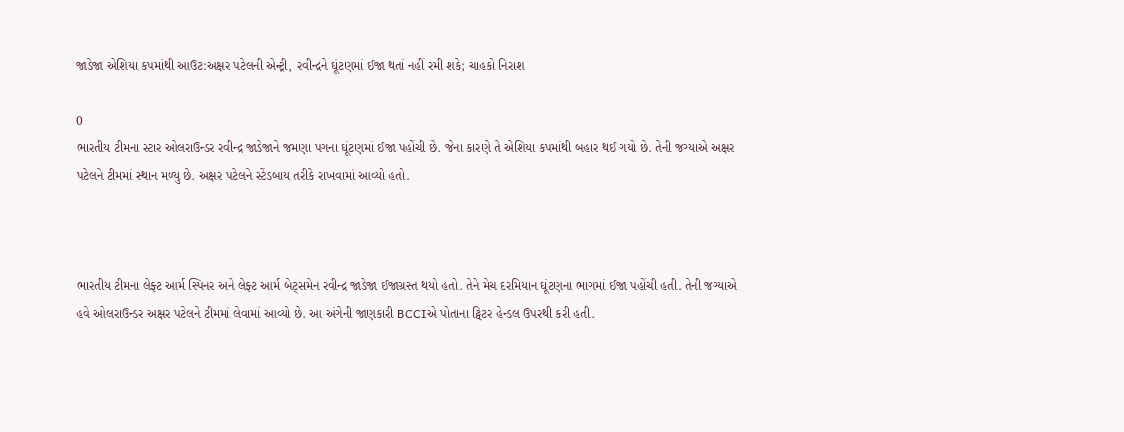જાડેજા એશિયા કપમાંથી આઉટ:અક્ષર પટેલની એન્ટ્રી, રવીન્દ્રને ઘૂંટણમાં ઈજા થતાં નહીં રમી શકે; ચાહકો નિરાશ

0
ભારતીય ટીમના સ્ટાર ઓલરાઉન્ડર રવીન્દ્ર જાડેજાને જમણા પગના ઘૂંટણમાં ઈજા પહોંચી છે. જેના કારણે તે એશિયા કપમાંથી બહાર થઈ ગયો છે. તેની જગ્યાએ અક્ષર પટેલને ટીમમાં સ્થાન મળ્યુ છે. અક્ષર પટેલને સ્ટેંડબાય તરીકે રાખવામાં આવ્યો હતો.



ભારતીય ટીમના લેફ્ટ આર્મ સ્પિનર અને લેફ્ટ આર્મ બેટ્સમેન રવીન્દ્ર જાડેજા ઈજાગ્રસ્ત થયો હતો. તેને મેચ દરમિયાન ઘૂંટણના ભાગમાં ઈજા પહોંચી હતી. તેની જગ્યાએ હવે ઓલરાઉન્ડર અક્ષર પટેલને ટીમમાં લેવામાં આવ્યો છે. આ અંગેની જાણકારી BCCIએ પોતાના ટ્વિટર હેન્ડલ ઉપરથી કરી હતી.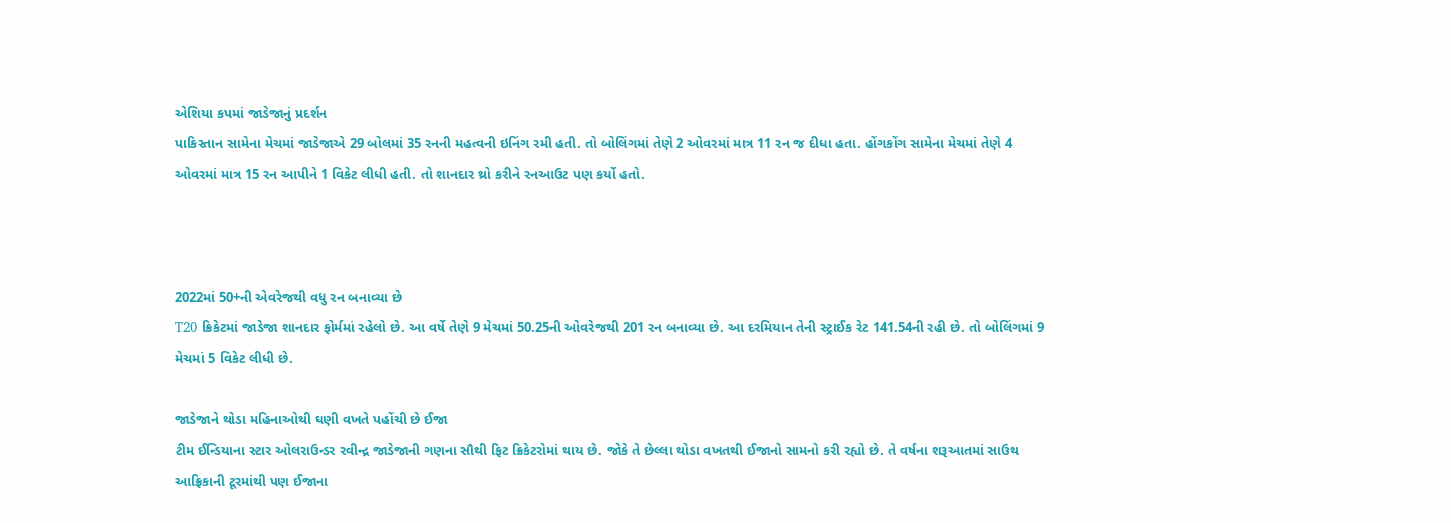એશિયા કપમાં જાડેજાનું પ્રદર્શન
પાકિસ્તાન સામેના મેચમાં જાડેજાએ 29 બોલમાં 35 રનની મહત્વની ઇનિંગ રમી હતી. તો બોલિંગમાં તેણે 2 ઓવરમાં માત્ર 11 રન જ દીધા હતા. હોંગકોંગ સામેના મેચમાં તેણે 4 ઓવરમાં માત્ર 15 રન આપીને 1 વિકેટ લીધી હતી. તો શાનદાર થ્રો કરીને રનઆઉટ પણ કર્યો હતો.



2022માં 50+ની એવરેજથી વધુ રન બનાવ્યા છે
T20 ક્રિકેટમાં જાડેજા શાનદાર ફોર્મમાં રહેલો છે. આ વર્ષે તેણે 9 મેચમાં 50.25ની ઓવરેજથી 201 રન બનાવ્યા છે. આ દરમિયાન તેની સ્ટ્રાઈક રેટ 141.54ની રહી છે. તો બોલિંગમાં 9 મેચમાં 5 વિકેટ લીધી છે.

જાડેજાને થોડા મહિનાઓથી ઘણી વખતે પહોંચી છે ઈજા
ટીમ ઈન્ડિયાના સ્ટાર ઓલરાઉન્ડર રવીન્દ્ર જાડેજાની ગણના સૌથી ફિટ ક્રિકેટરોમાં થાય છે. જોકે તે છેલ્લા થોડા વખતથી ઈજાનો સામનો કરી રહ્યો છે. તે વર્ષના શરૂઆતમાં સાઉથ આફ્રિકાની ટૂરમાંથી પણ ઈજાના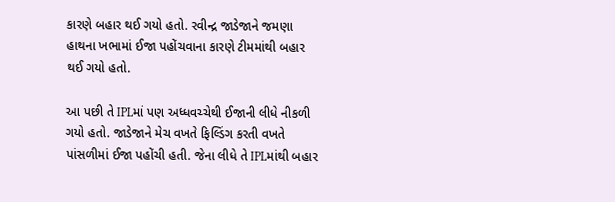કારણે બહાર થઈ ગયો હતો. રવીન્દ્ર જાડેજાને જમણા હાથના ખભામાં ઈજા પહોંચવાના કારણે ટીમમાંથી બહાર થઈ ગયો હતો.

આ પછી તે IPLમાં પણ અધ્ધવચ્ચેથી ઈજાની લીધે નીકળી ગયો હતો. જાડેજાને મેચ વખતે ફિલ્ડિંગ કરતી વખતે પાંસળીમાં ઈજા પહોંચી હતી. જેના લીધે તે IPLમાંથી બહાર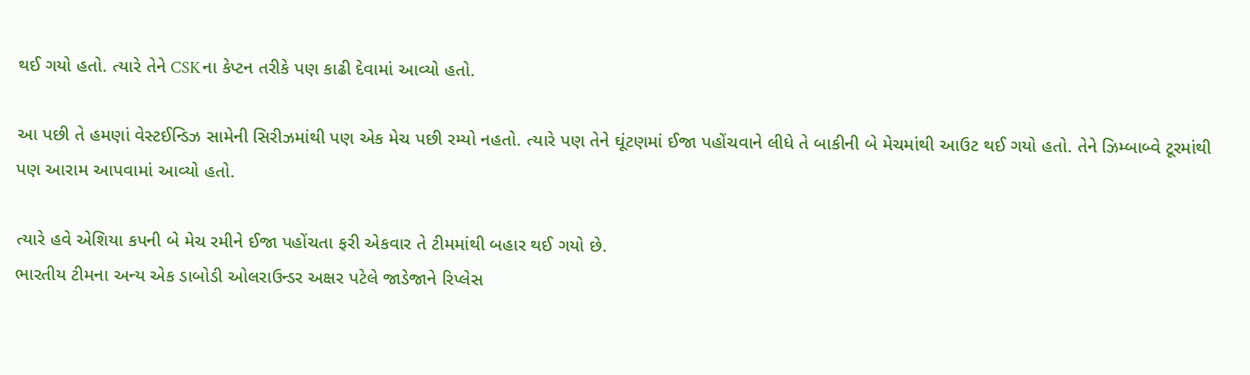થઈ ગયો હતો. ત્યારે તેને CSKના કેપ્ટન તરીકે પણ કાઢી દેવામાં આવ્યો હતો.

આ પછી તે હમણાં વેસ્ટઈન્ડિઝ સામેની સિરીઝમાંથી પણ એક મેચ પછી રમ્યો નહતો. ત્યારે પણ તેને ઘૂંટણમાં ઈજા પહોંચવાને લીધે તે બાકીની બે મેચમાંથી આઉટ થઈ ગયો હતો. તેને ઝિમ્બાબ્વે ટૂરમાંથી પણ આરામ આપવામાં આવ્યો હતો.

ત્યારે હવે એશિયા કપની બે મેચ રમીને ઈજા પહોંચતા ફરી એકવાર તે ટીમમાંથી બહાર થઈ ગયો છે.
ભારતીય ટીમના અન્ય એક ડાબોડી ઓલરાઉન્ડર અક્ષર પટેલે જાડેજાને રિપ્લેસ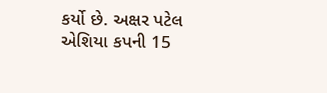કર્યો છે. અક્ષર પટેલ એશિયા કપની 15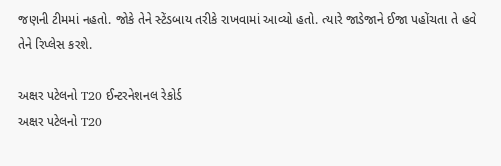જણની ટીમમાં નહતો. જોકે તેને સ્ટેંડબાય તરીકે રાખવામાં આવ્યો હતો. ત્યારે જાડેજાને ઈજા પહોંચતા તે હવે તેને રિપ્લેસ કરશે.

અક્ષર પટેલનો T20 ઈન્ટરનેશનલ રેકોર્ડ
અક્ષર પટેલનો T20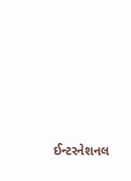ઈન્ટરનેશનલ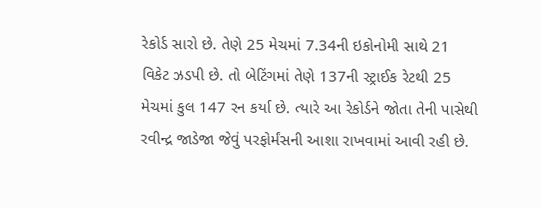રેકોર્ડ સારો છે. તેણે 25 મેચમાં 7.34ની ઇકોનોમી સાથે 21 વિકેટ ઝડપી છે. તો બેટિંગમાં તેણે 137ની સ્ટ્રાઈક રેટથી 25 મેચમાં કુલ 147 રન કર્યા છે. ત્યારે આ રેકોર્ડને જોતા તેની પાસેથી રવીન્દ્ર જાડેજા જેવું પરફોર્મંસની આશા રાખવામાં આવી રહી છે.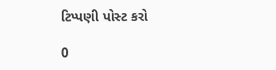ટિપ્પણી પોસ્ટ કરો

0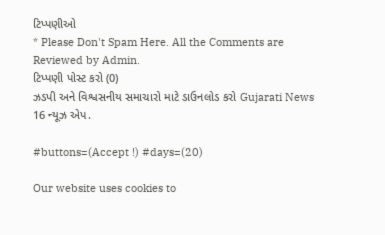ટિપ્પણીઓ
* Please Don't Spam Here. All the Comments are Reviewed by Admin.
ટિપ્પણી પોસ્ટ કરો (0)
ઝડપી અને વિશ્વસનીય સમાચારો માટે ડાઉનલોડ કરો Gujarati News 16 ન્યૂઝ એપ.

#buttons=(Accept !) #days=(20)

Our website uses cookies to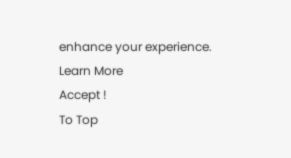enhance your experience. Learn More
Accept !
To Top